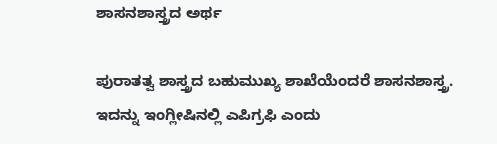ಶಾಸನಶಾಸ್ತ್ರದ ಅರ್ಥ

ಪುರಾತತ್ವ ಶಾಸ್ತ್ರದ ಬಹುಮುಖ್ಯ ಶಾಖೆಯೆಂದರೆ ಶಾಸನಶಾಸ್ತ್ರ. ಇದನ್ನು ಇಂಗ್ಲೀಷಿನಲ್ಲಿ ಎಪಿಗ್ರಫಿ ಎಂದು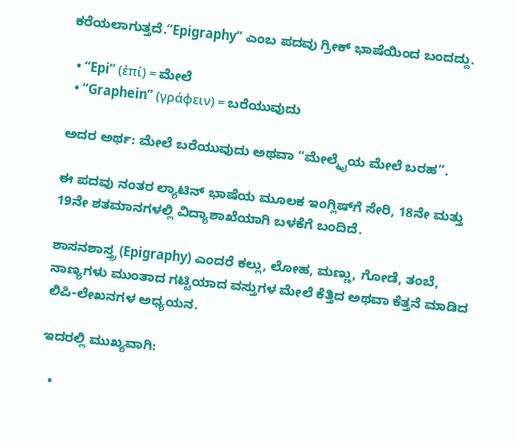ಕರೆಯಲಾಗುತ್ತದೆ.“Epigraphy” ಎಂಬ ಪದವು ಗ್ರೀಕ್ ಭಾಷೆಯಿಂದ ಬಂದದ್ದು.

  • “Epi” (ἐπί) = ಮೇಲೆ
  • “Graphein” (γράφειν) = ಬರೆಯುವುದು

ಅದರ ಅರ್ಥ: ಮೇಲೆ ಬರೆಯುವುದು ಅಥವಾ “ಮೇಲ್ಮೈಯ ಮೇಲೆ ಬರಹ”.

ಈ ಪದವು ನಂತರ ಲ್ಯಾಟಿನ್ ಭಾಷೆಯ ಮೂಲಕ ಇಂಗ್ಲಿಷ್‌ಗೆ ಸೇರಿ, 18ನೇ ಮತ್ತು 19ನೇ ಶತಮಾನಗಳಲ್ಲಿ ವಿದ್ಯಾಶಾಖೆಯಾಗಿ ಬಳಕೆಗೆ ಬಂದಿದೆ.

ಶಾಸನಶಾಸ್ತ್ರ (Epigraphy) ಎಂದರೆ ಕಲ್ಲು, ಲೋಹ, ಮಣ್ಣು, ಗೋಡೆ, ತಂಬೆ, ನಾಣ್ಯಗಳು ಮುಂತಾದ ಗಟ್ಟಿಯಾದ ವಸ್ತುಗಳ ಮೇಲೆ ಕೆತ್ತಿದ ಅಥವಾ ಕೆತ್ತನೆ ಮಾಡಿದ ಲಿಪಿ-ಲೇಖನಗಳ ಅಧ್ಯಯನ.

ಇದರಲ್ಲಿ ಮುಖ್ಯವಾಗಿ:

  •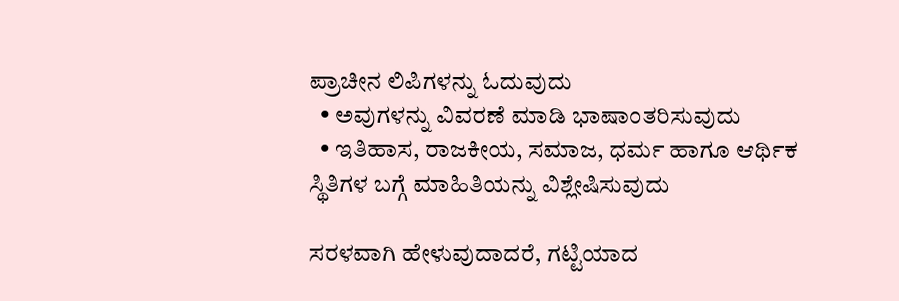ಪ್ರಾಚೀನ ಲಿಪಿಗಳನ್ನು ಓದುವುದು
  • ಅವುಗಳನ್ನು ವಿವರಣೆ ಮಾಡಿ ಭಾಷಾಂತರಿಸುವುದು
  • ಇತಿಹಾಸ, ರಾಜಕೀಯ, ಸಮಾಜ, ಧರ್ಮ ಹಾಗೂ ಆರ್ಥಿಕ ಸ್ಥಿತಿಗಳ ಬಗ್ಗೆ ಮಾಹಿತಿಯನ್ನು ವಿಶ್ಲೇಷಿಸುವುದು

ಸರಳವಾಗಿ ಹೇಳುವುದಾದರೆ, ಗಟ್ಟಿಯಾದ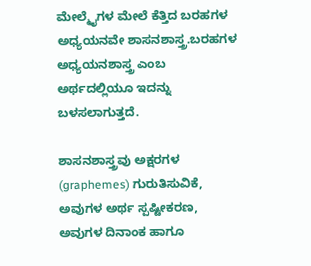ಮೇಲ್ಮೈಗಳ ಮೇಲೆ ಕೆತ್ತಿದ ಬರಹಗಳ ಅಧ್ಯಯನವೇ ಶಾಸನಶಾಸ್ತ್ರ.ಬರಹಗಳ ಅಧ್ಯಯನಶಾಸ್ತ್ರ ಎಂಬ ಅರ್ಥದಲ್ಲಿಯೂ ಇದನ್ನು ಬಳಸಲಾಗುತ್ತದೆ.

ಶಾಸನಶಾಸ್ತ್ರವು ಅಕ್ಷರಗಳ (graphemes) ಗುರುತಿಸುವಿಕೆ, ಅವುಗಳ ಅರ್ಥ ಸ್ಪಷ್ಟೀಕರಣ, ಅವುಗಳ ದಿನಾಂಕ ಹಾಗೂ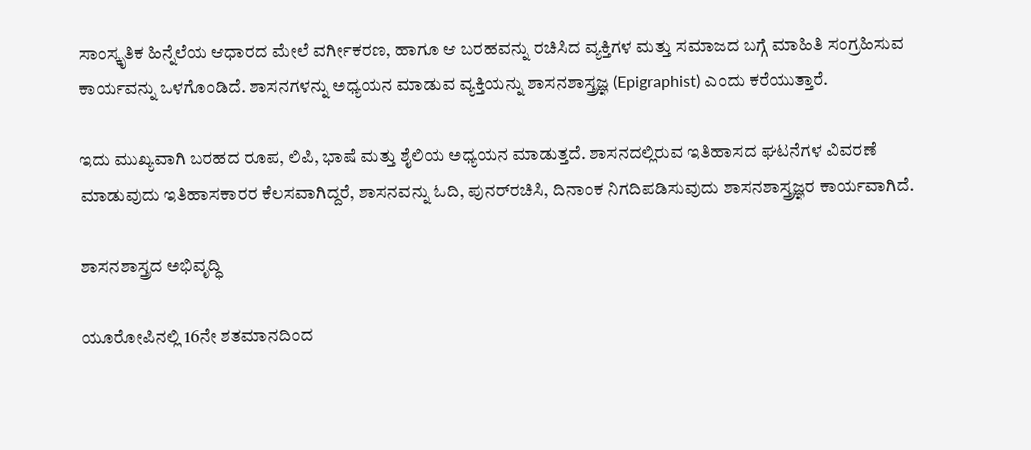ಸಾಂಸ್ಕೃತಿಕ ಹಿನ್ನೆಲೆಯ ಆಧಾರದ ಮೇಲೆ ವರ್ಗೀಕರಣ, ಹಾಗೂ ಆ ಬರಹವನ್ನು ರಚಿಸಿದ ವ್ಯಕ್ತಿಗಳ ಮತ್ತು ಸಮಾಜದ ಬಗ್ಗೆ ಮಾಹಿತಿ ಸಂಗ್ರಹಿಸುವ ಕಾರ್ಯವನ್ನು ಒಳಗೊಂಡಿದೆ. ಶಾಸನಗಳನ್ನು ಅಧ್ಯಯನ ಮಾಡುವ ವ್ಯಕ್ತಿಯನ್ನು ಶಾಸನಶಾಸ್ತ್ರಜ್ಞ (Epigraphist) ಎಂದು ಕರೆಯುತ್ತಾರೆ.

ಇದು ಮುಖ್ಯವಾಗಿ ಬರಹದ ರೂಪ, ಲಿಪಿ, ಭಾಷೆ ಮತ್ತು ಶೈಲಿಯ ಅಧ್ಯಯನ ಮಾಡುತ್ತದೆ. ಶಾಸನದಲ್ಲಿರುವ ಇತಿಹಾಸದ ಘಟನೆಗಳ ವಿವರಣೆ ಮಾಡುವುದು ಇತಿಹಾಸಕಾರರ ಕೆಲಸವಾಗಿದ್ದರೆ, ಶಾಸನವನ್ನು ಓದಿ, ಪುನರ್‌ರಚಿಸಿ, ದಿನಾಂಕ ನಿಗದಿಪಡಿಸುವುದು ಶಾಸನಶಾಸ್ತ್ರಜ್ಞರ ಕಾರ್ಯವಾಗಿದೆ.

ಶಾಸನಶಾಸ್ತ್ರದ ಅಭಿವೃದ್ಧಿ

ಯೂರೋಪಿನಲ್ಲಿ 16ನೇ ಶತಮಾನದಿಂದ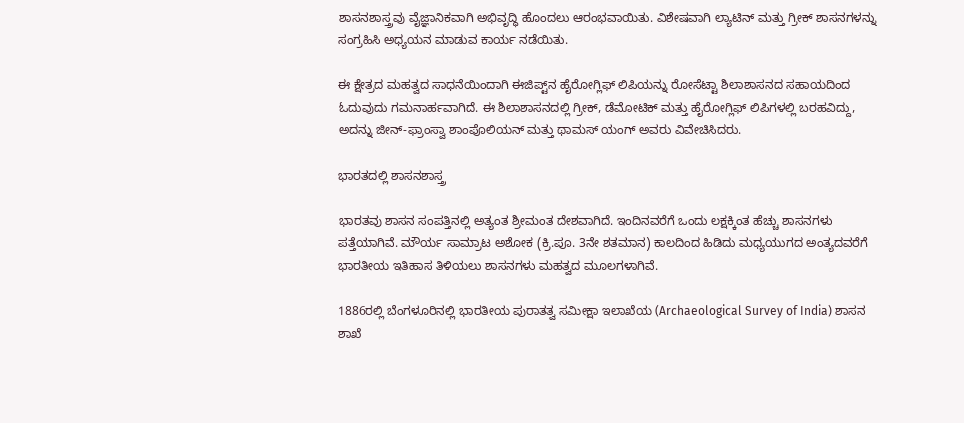ಶಾಸನಶಾಸ್ತ್ರವು ವೈಜ್ಞಾನಿಕವಾಗಿ ಅಭಿವೃದ್ಧಿ ಹೊಂದಲು ಆರಂಭವಾಯಿತು. ವಿಶೇಷವಾಗಿ ಲ್ಯಾಟಿನ್ ಮತ್ತು ಗ್ರೀಕ್ ಶಾಸನಗಳನ್ನು ಸಂಗ್ರಹಿಸಿ ಅಧ್ಯಯನ ಮಾಡುವ ಕಾರ್ಯ ನಡೆಯಿತು.

ಈ ಕ್ಷೇತ್ರದ ಮಹತ್ವದ ಸಾಧನೆಯಿಂದಾಗಿ ಈಜಿಪ್ಟ್‌ನ ಹೈರೋಗ್ಲಿಫ್ ಲಿಪಿಯನ್ನು ರೋಸೆಟ್ಟಾ ಶಿಲಾಶಾಸನದ ಸಹಾಯದಿಂದ ಓದುವುದು ಗಮನಾರ್ಹವಾಗಿದೆ. ಈ ಶಿಲಾಶಾಸನದಲ್ಲಿ ಗ್ರೀಕ್, ಡೆಮೋಟಿಕ್ ಮತ್ತು ಹೈರೋಗ್ಲಿಫ್ ಲಿಪಿಗಳಲ್ಲಿ ಬರಹವಿದ್ದು, ಅದನ್ನು ಜೀನ್-ಫ್ರಾಂಸ್ವಾ ಶಾಂಪೊಲಿಯನ್ ಮತ್ತು ಥಾಮಸ್ ಯಂಗ್ ಅವರು ವಿವೇಚಿಸಿದರು.

ಭಾರತದಲ್ಲಿ ಶಾಸನಶಾಸ್ತ್ರ

ಭಾರತವು ಶಾಸನ ಸಂಪತ್ತಿನಲ್ಲಿ ಅತ್ಯಂತ ಶ್ರೀಮಂತ ದೇಶವಾಗಿದೆ. ಇಂದಿನವರೆಗೆ ಒಂದು ಲಕ್ಷಕ್ಕಿಂತ ಹೆಚ್ಚು ಶಾಸನಗಳು ಪತ್ತೆಯಾಗಿವೆ. ಮೌರ್ಯ ಸಾಮ್ರಾಟ ಅಶೋಕ (ಕ್ರಿ.ಪೂ. 3ನೇ ಶತಮಾನ) ಕಾಲದಿಂದ ಹಿಡಿದು ಮಧ್ಯಯುಗದ ಅಂತ್ಯದವರೆಗೆ ಭಾರತೀಯ ಇತಿಹಾಸ ತಿಳಿಯಲು ಶಾಸನಗಳು ಮಹತ್ವದ ಮೂಲಗಳಾಗಿವೆ.

1886ರಲ್ಲಿ ಬೆಂಗಳೂರಿನಲ್ಲಿ ಭಾರತೀಯ ಪುರಾತತ್ವ ಸಮೀಕ್ಷಾ ಇಲಾಖೆಯ (Archaeological Survey of India) ಶಾಸನ ಶಾಖೆ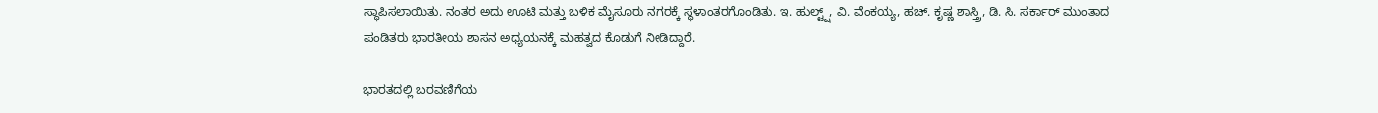ಸ್ಥಾಪಿಸಲಾಯಿತು. ನಂತರ ಅದು ಊಟಿ ಮತ್ತು ಬಳಿಕ ಮೈಸೂರು ನಗರಕ್ಕೆ ಸ್ಥಳಾಂತರಗೊಂಡಿತು. ಇ. ಹುಲ್ಟ್ಷ್, ವಿ. ವೆಂಕಯ್ಯ, ಹಚ್. ಕೃಷ್ಣ ಶಾಸ್ತ್ರಿ, ಡಿ. ಸಿ. ಸರ್ಕಾರ್ ಮುಂತಾದ ಪಂಡಿತರು ಭಾರತೀಯ ಶಾಸನ ಅಧ್ಯಯನಕ್ಕೆ ಮಹತ್ವದ ಕೊಡುಗೆ ನೀಡಿದ್ದಾರೆ.

ಭಾರತದಲ್ಲಿ ಬರವಣಿಗೆಯ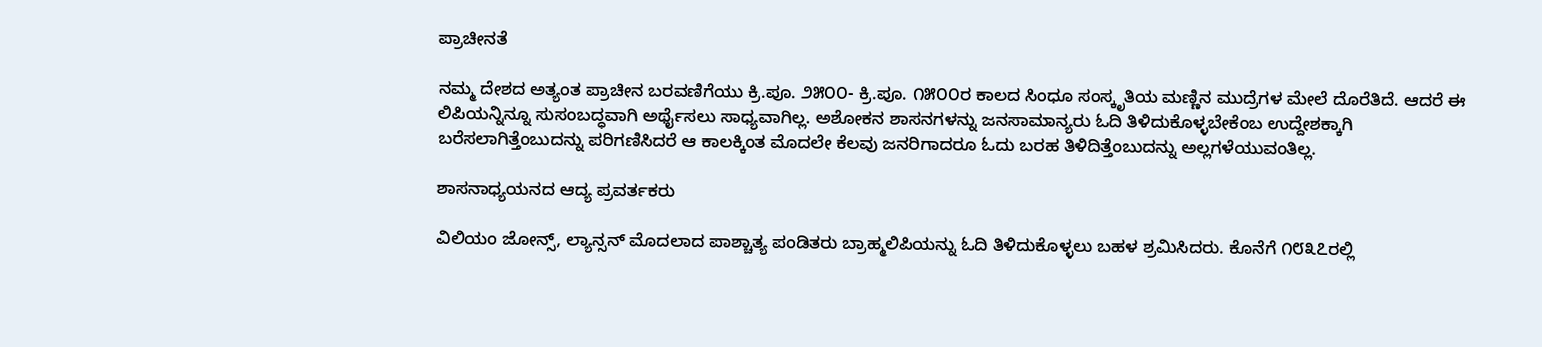ಪ್ರಾಚೀನತೆ

ನಮ್ಮ ದೇಶದ ಅತ್ಯಂತ ಪ್ರಾಚೀನ ಬರವಣಿಗೆಯು ಕ್ರಿ.ಪೂ. ೨೫೦೦- ಕ್ರಿ.ಪೂ. ೧೫೦೦ರ ಕಾಲದ ಸಿಂಧೂ ಸಂಸ್ಕೃತಿಯ ಮಣ್ಣಿನ ಮುದ್ರೆಗಳ ಮೇಲೆ ದೊರೆತಿದೆ. ಆದರೆ ಈ ಲಿಪಿಯನ್ನಿನ್ನೂ ಸುಸಂಬದ್ಧವಾಗಿ ಅರ್ಥೈಸಲು ಸಾಧ್ಯವಾಗಿಲ್ಲ. ಅಶೋಕನ ಶಾಸನಗಳನ್ನು ಜನಸಾಮಾನ್ಯರು ಓದಿ ತಿಳಿದುಕೊಳ್ಳಬೇಕೆಂಬ ಉದ್ದೇಶಕ್ಕಾಗಿ ಬರೆಸಲಾಗಿತ್ತೆಂಬುದನ್ನು ಪರಿಗಣಿಸಿದರೆ ಆ ಕಾಲಕ್ಕಿಂತ ಮೊದಲೇ ಕೆಲವು ಜನರಿಗಾದರೂ ಓದು ಬರಹ ತಿಳಿದಿತ್ತೆಂಬುದನ್ನು ಅಲ್ಲಗಳೆಯುವಂತಿಲ್ಲ.

ಶಾಸನಾಧ್ಯಯನದ ಆದ್ಯ ಪ್ರವರ್ತಕರು

ವಿಲಿಯಂ ಜೋನ್ಸ್, ಲ್ಯಾನ್ಸನ್ ಮೊದಲಾದ ಪಾಶ್ಚಾತ್ಯ ಪಂಡಿತರು ಬ್ರಾಹ್ಮಲಿಪಿಯನ್ನು ಓದಿ ತಿಳಿದುಕೊಳ್ಳಲು ಬಹಳ ಶ್ರಮಿಸಿದರು. ಕೊನೆಗೆ ೧೮೩೭ರಲ್ಲಿ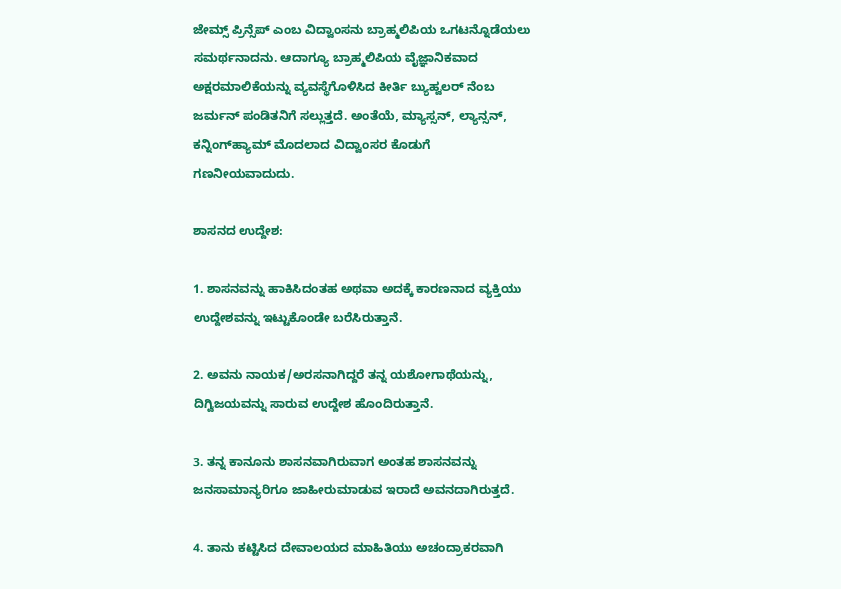ಜೇಮ್ಸ್ ಪ್ರಿನ್ಸೆಪ್ ಎಂಬ ವಿದ್ವಾಂಸನು ಬ್ರಾಹ್ಮಲಿಪಿಯ ಒಗಟನ್ನೊಡೆಯಲು ಸಮರ್ಥನಾದನು. ಆದಾಗ್ಯೂ ಬ್ರಾಹ್ಮಲಿಪಿಯ ವೈಜ್ಞಾನಿಕವಾದ ಅಕ್ಷರಮಾಲಿಕೆಯನ್ನು ವ್ಯವಸ್ಥೆಗೊಳಿಸಿದ ಕೀರ್ತಿ ಬ್ಯುಹ್ವಲರ್ ನೆಂಬ ಜರ್ಮನ್ ಪಂಡಿತನಿಗೆ ಸಲ್ಲುತ್ತದೆ. ಅಂತೆಯೆ, ಮ್ಯಾಸ್ಸನ್, ಲ್ಯಾನ್ಸನ್, ಕನ್ನಿಂಗ್‌ಹ್ಯಾಮ್ ಮೊದಲಾದ ವಿದ್ವಾಂಸರ ಕೊಡುಗೆ ಗಣನೀಯವಾದುದು.

ಶಾಸನದ ಉದ್ದೇಶ:

1. ಶಾಸನವನ್ನು ಹಾಕಿಸಿದಂತಹ ಅಥವಾ ಅದಕ್ಕೆ ಕಾರಣನಾದ ವ್ಯಕ್ತಿಯು ಉದ್ದೇಶವನ್ನು ಇಟ್ಟುಕೊಂಡೇ ಬರೆಸಿರುತ್ತಾನೆ.

2. ಅವನು ನಾಯಕ/ಅರಸನಾಗಿದ್ದರೆ ತನ್ನ ಯಶೋಗಾಥೆಯನ್ನು, ದಿಗ್ವಿಜಯವನ್ನು ಸಾರುವ ಉದ್ದೇಶ ಹೊಂದಿರುತ್ತಾನೆ.

3. ತನ್ನ ಕಾನೂನು ಶಾಸನವಾಗಿರುವಾಗ ಅಂತಹ ಶಾಸನವನ್ನು ಜನಸಾಮಾನ್ಯರಿಗೂ ಜಾಹೀರುಮಾಡುವ ಇರಾದೆ ಅವನದಾಗಿರುತ್ತದೆ.

4. ತಾನು ಕಟ್ಟಿಸಿದ ದೇವಾಲಯದ ಮಾಹಿತಿಯು ಅಚಂದ್ರಾಕರವಾಗಿ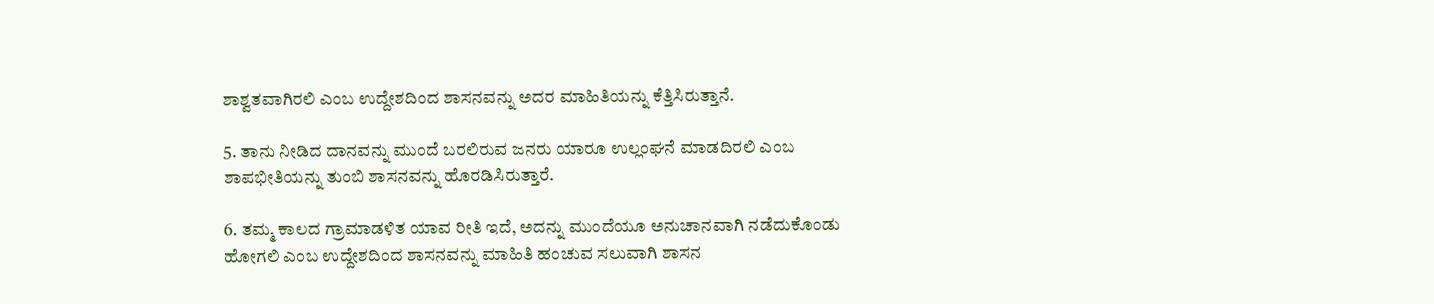ಶಾಶ್ವತವಾಗಿರಲಿ ಎಂಬ ಉದ್ದೇಶದಿಂದ ಶಾಸನವನ್ನು ಅದರ ಮಾಹಿತಿಯನ್ನು ಕೆತ್ತಿಸಿರುತ್ತಾನೆ.

5. ತಾನು ನೀಡಿದ ದಾನವನ್ನು ಮುಂದೆ ಬರಲಿರುವ ಜನರು ಯಾರೂ ಉಲ್ಲಂಘನೆ ಮಾಡದಿರಲಿ ಎಂಬ ಶಾಪಭೀತಿಯನ್ನು ತುಂಬಿ ಶಾಸನವನ್ನು ಹೊರಡಿಸಿರುತ್ತಾರೆ.

6. ತಮ್ಮ ಕಾಲದ ಗ್ರಾಮಾಡಳಿತ ಯಾವ ರೀತಿ ಇದೆ, ಅದನ್ನು ಮುಂದೆಯೂ ಅನುಚಾನವಾಗಿ ನಡೆದುಕೊಂಡು ಹೋಗಲಿ ಎಂಬ ಉದ್ದೇಶದಿಂದ ಶಾಸನವನ್ನು ಮಾಹಿತಿ ಹಂಚುವ ಸಲುವಾಗಿ ಶಾಸನ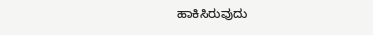ಹಾಕಿಸಿರುವುದು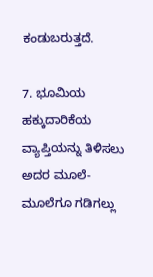ಕಂಡುಬರುತ್ತದೆ.

7. ಭೂಮಿಯ ಹಕ್ಕುದಾರಿಕೆಯ ವ್ಯಾಪ್ತಿಯನ್ನು ತಿಳಿಸಲು ಅದರ ಮೂಲೆ-ಮೂಲೆಗೂ ಗಡಿಗಲ್ಲು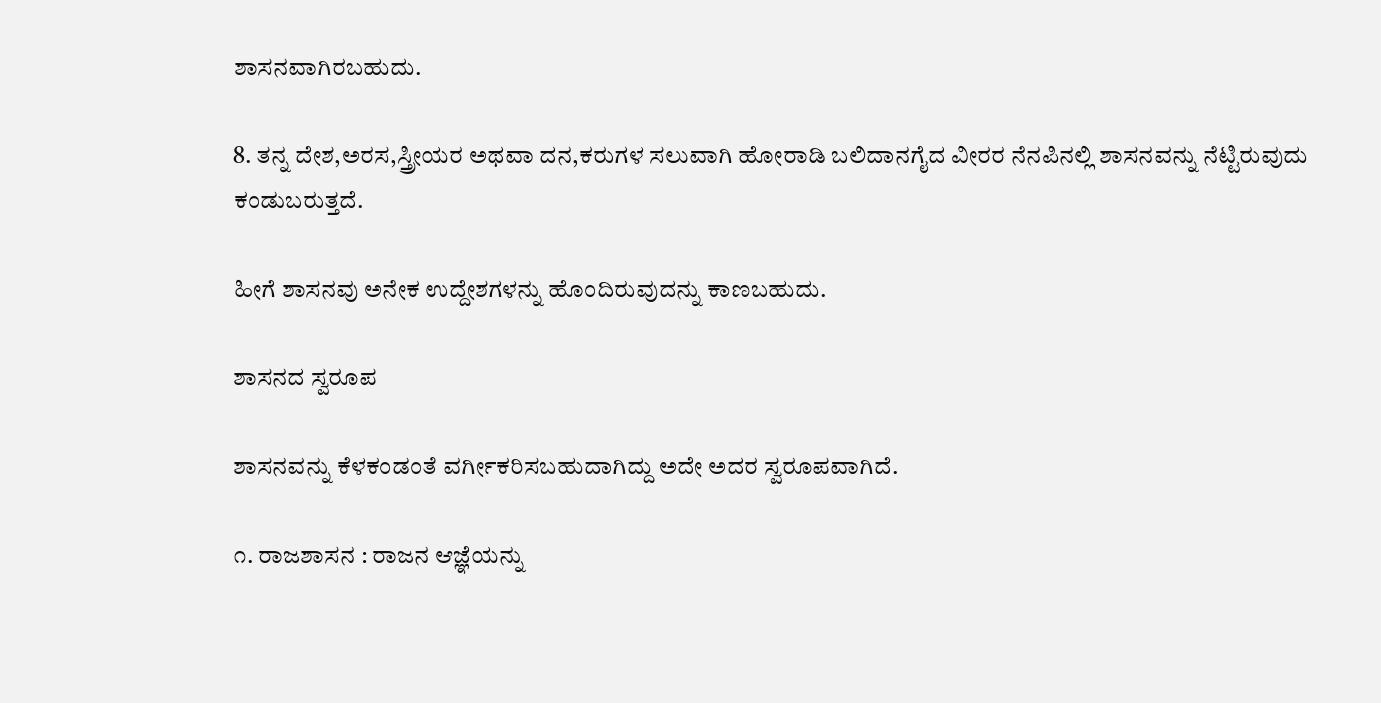ಶಾಸನವಾಗಿರಬಹುದು.

8. ತನ್ನ ದೇಶ,ಅರಸ,ಸ್ತ್ರೀಯರ ಅಥವಾ ದನ,ಕರುಗಳ ಸಲುವಾಗಿ ಹೋರಾಡಿ ಬಲಿದಾನಗೈದ ವೀರರ ನೆನಪಿನಲ್ಲಿ ಶಾಸನವನ್ನು ನೆಟ್ಟಿರುವುದು ಕಂಡುಬರುತ್ತದೆ.

ಹೀಗೆ ಶಾಸನವು ಅನೇಕ ಉದ್ದೇಶಗಳನ್ನು ಹೊಂದಿರುವುದನ್ನು ಕಾಣಬಹುದು.

ಶಾಸನದ ಸ್ವರೂಪ

ಶಾಸನವನ್ನು ಕೆಳಕಂಡಂತೆ ವರ್ಗೀಕರಿಸಬಹುದಾಗಿದ್ದು ಅದೇ ಅದರ ಸ್ವರೂಪವಾಗಿದೆ.

೧. ರಾಜಶಾಸನ : ರಾಜನ ಆಜ್ಞೆಯನ್ನು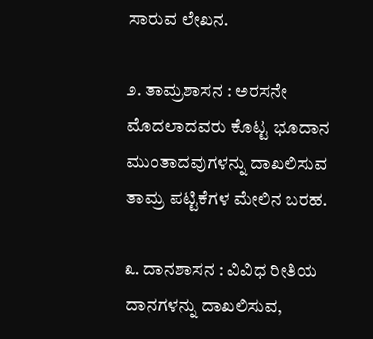ಸಾರುವ ಲೇಖನ.

೨. ತಾಮ್ರಶಾಸನ : ಅರಸನೇ ಮೊದಲಾದವರು ಕೊಟ್ಟ ಭೂದಾನ ಮುಂತಾದವುಗಳನ್ನು ದಾಖಲಿಸುವ ತಾಮ್ರ ಪಟ್ಟಿಕೆಗಳ ಮೇಲಿನ ಬರಹ.

೩. ದಾನಶಾಸನ : ವಿವಿಧ ರೀತಿಯ ದಾನಗಳನ್ನು ದಾಖಲಿಸುವ,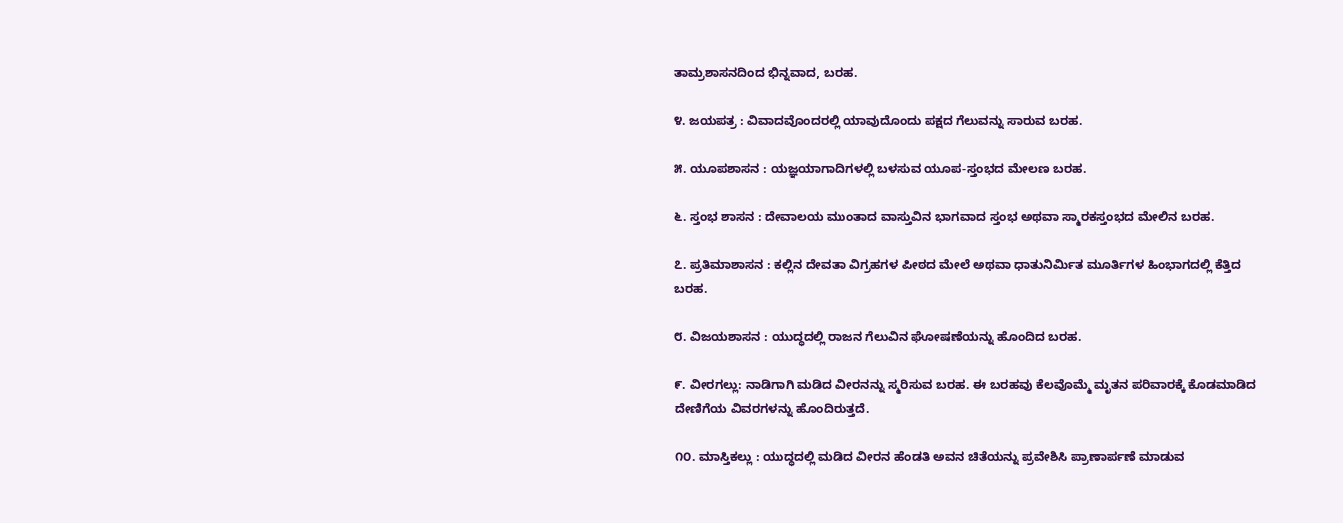ತಾಮ್ರಶಾಸನದಿಂದ ಭಿನ್ನವಾದ, ಬರಹ.

೪. ಜಯಪತ್ರ : ವಿವಾದವೊಂದರಲ್ಲಿ ಯಾವುದೊಂದು ಪಕ್ಷದ ಗೆಲುವನ್ನು ಸಾರುವ ಬರಹ.

೫. ಯೂಪಶಾಸನ : ಯಜ್ಞಯಾಗಾದಿಗಳಲ್ಲಿ ಬಳಸುವ ಯೂಪ-ಸ್ತಂಭದ ಮೇಲಣ ಬರಹ.

೬. ಸ್ತಂಭ ಶಾಸನ : ದೇವಾಲಯ ಮುಂತಾದ ವಾಸ್ತುವಿನ ಭಾಗವಾದ ಸ್ತಂಭ ಅಥವಾ ಸ್ಮಾರಕಸ್ತಂಭದ ಮೇಲಿನ ಬರಹ.

೭. ಪ್ರತಿಮಾಶಾಸನ : ಕಲ್ಲಿನ ದೇವತಾ ವಿಗ್ರಹಗಳ ಪೀಠದ ಮೇಲೆ ಅಥವಾ ಧಾತುನಿರ್ಮಿತ ಮೂರ್ತಿಗಳ ಹಿಂಭಾಗದಲ್ಲಿ ಕೆತ್ತಿದ ಬರಹ.

೮. ವಿಜಯಶಾಸನ : ಯುದ್ಧದಲ್ಲಿ ರಾಜನ ಗೆಲುವಿನ ಘೋಷಣೆಯನ್ನು ಹೊಂದಿದ ಬರಹ.

೯. ವೀರಗಲ್ಲು: ನಾಡಿಗಾಗಿ ಮಡಿದ ವೀರನನ್ನು ಸ್ಮರಿಸುವ ಬರಹ. ಈ ಬರಹವು ಕೆಲವೊಮ್ಮೆ ಮೃತನ ಪರಿವಾರಕ್ಕೆ ಕೊಡಮಾಡಿದ ದೇಣಿಗೆಯ ವಿವರಗಳನ್ನು ಹೊಂದಿರುತ್ತದೆ.

೧೦. ಮಾಸ್ತಿಕಲ್ಲು : ಯುದ್ಧದಲ್ಲಿ ಮಡಿದ ವೀರನ ಹೆಂಡತಿ ಅವನ ಚಿತೆಯನ್ನು ಪ್ರವೇಶಿಸಿ ಪ್ರಾಣಾರ್ಪಣೆ ಮಾಡುವ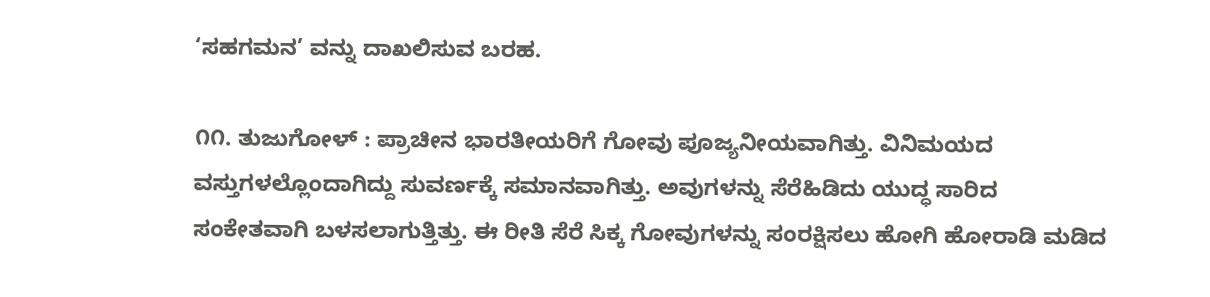‘ಸಹಗಮನ’ ವನ್ನು ದಾಖಲಿಸುವ ಬರಹ.

೧೧. ತುಜುಗೋಳ್ : ಪ್ರಾಚೀನ ಭಾರತೀಯರಿಗೆ ಗೋವು ಪೂಜ್ಯನೀಯವಾಗಿತ್ತು. ವಿನಿಮಯದ ವಸ್ತುಗಳಲ್ಲೊಂದಾಗಿದ್ದು ಸುವರ್ಣಕ್ಕೆ ಸಮಾನವಾಗಿತ್ತು. ಅವುಗಳನ್ನು ಸೆರೆಹಿಡಿದು ಯುದ್ಧ ಸಾರಿದ ಸಂಕೇತವಾಗಿ ಬಳಸಲಾಗುತ್ತಿತ್ತು. ಈ ರೀತಿ ಸೆರೆ ಸಿಕ್ಕ ಗೋವುಗಳನ್ನು ಸಂರಕ್ಷಿಸಲು ಹೋಗಿ ಹೋರಾಡಿ ಮಡಿದ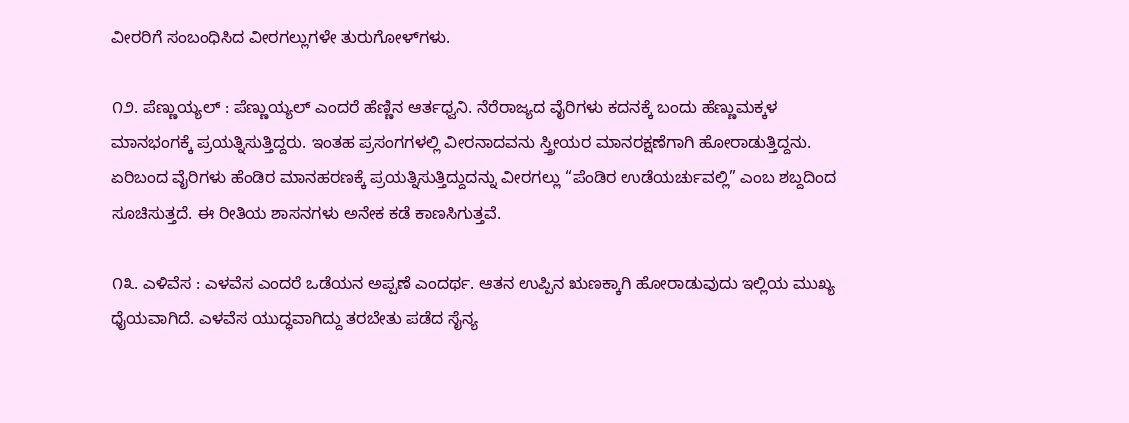ವೀರರಿಗೆ ಸಂಬಂಧಿಸಿದ ವೀರಗಲ್ಲುಗಳೇ ತುರುಗೋಳ್‌ಗಳು.

೧೨. ಪೆಣ್ಣುಯ್ಯಲ್ : ಪೆಣ್ಣುಯ್ಯಲ್ ಎಂದರೆ ಹೆಣ್ಣಿನ ಆರ್ತಧ್ವನಿ. ನೆರೆರಾಜ್ಯದ ವೈರಿಗಳು ಕದನಕ್ಕೆ ಬಂದು ಹೆಣ್ಣುಮಕ್ಕಳ ಮಾನಭಂಗಕ್ಕೆ ಪ್ರಯತ್ನಿಸುತ್ತಿದ್ದರು. ಇಂತಹ ಪ್ರಸಂಗಗಳಲ್ಲಿ ವೀರನಾದವನು ಸ್ತ್ರೀಯರ ಮಾನರಕ್ಷಣೆಗಾಗಿ ಹೋರಾಡುತ್ತಿದ್ದನು. ಏರಿಬಂದ ವೈರಿಗಳು ಹೆಂಡಿರ ಮಾನಹರಣಕ್ಕೆ ಪ್ರಯತ್ನಿಸುತ್ತಿದ್ದುದನ್ನು ವೀರಗಲ್ಲು “ಪೆಂಡಿರ ಉಡೆಯರ್ಚುವಲ್ಲಿ” ಎಂಬ ಶಬ್ದದಿಂದ ಸೂಚಿಸುತ್ತದೆ. ಈ ರೀತಿಯ ಶಾಸನಗಳು ಅನೇಕ ಕಡೆ ಕಾಣಸಿಗುತ್ತವೆ.

೧೩. ಎಳಿವೆಸ : ಎಳವೆಸ ಎಂದರೆ ಒಡೆಯನ ಅಪ್ಪಣೆ ಎಂದರ್ಥ. ಆತನ ಉಪ್ಪಿನ ಋಣಕ್ಕಾಗಿ ಹೋರಾಡುವುದು ಇಲ್ಲಿಯ ಮುಖ್ಯ ಧೈಯವಾಗಿದೆ. ಎಳವೆಸ ಯುದ್ಧವಾಗಿದ್ದು ತರಬೇತು ಪಡೆದ ಸೈನ್ಯ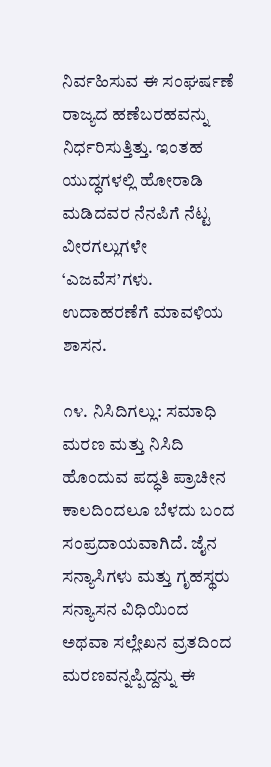ನಿರ್ವಹಿಸುವ ಈ ಸಂಘರ್ಷಣೆ ರಾಜ್ಯದ ಹಣೆಬರಹವನ್ನು ನಿರ್ಧರಿಸುತ್ತಿತ್ತು. ಇಂತಹ ಯುದ್ಧಗಳಲ್ಲಿ ಹೋರಾಡಿ ಮಡಿದವರ ನೆನಪಿಗೆ ನೆಟ್ಟ ವೀರಗಲ್ಲುಗಳೇ ‘ಎಜವೆಸ’ಗಳು. ಉದಾಹರಣೆಗೆ ಮಾವಳಿಯ ಶಾಸನ.

೧೪. ನಿಸಿದಿಗಲ್ಲು: ಸಮಾಧಿ ಮರಣ ಮತ್ತು ನಿಸಿದಿ ಹೊಂದುವ ಪದ್ಧತಿ ಪ್ರಾಚೀನ ಕಾಲದಿಂದಲೂ ಬೆಳದು ಬಂದ ಸಂಪ್ರದಾಯವಾಗಿದೆ. ಜೈನ ಸನ್ಯಾಸಿಗಳು ಮತ್ತು ಗೃಹಸ್ಥರು ಸನ್ಯಾಸನ ವಿಧಿಯಿಂದ ಅಥವಾ ಸಲ್ಲೇಖನ ವ್ರತದಿಂದ ಮರಣವನ್ನಪ್ಪಿದ್ದನ್ನು ಈ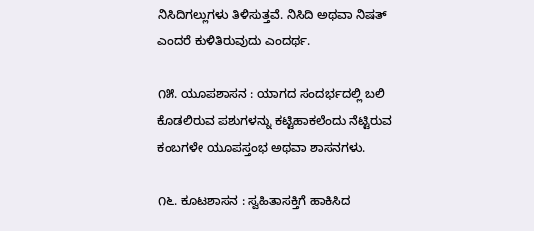ನಿಸಿದಿಗಲ್ಲುಗಳು ತಿಳಿಸುತ್ತವೆ. ನಿಸಿದಿ ಅಥವಾ ನಿಷತ್ ಎಂದರೆ ಕುಳಿತಿರುವುದು ಎಂದರ್ಥ.

೧೫. ಯೂಪಶಾಸನ : ಯಾಗದ ಸಂದರ್ಭದಲ್ಲಿ ಬಲಿ ಕೊಡಲಿರುವ ಪಶುಗಳನ್ನು ಕಟ್ಟಿಹಾಕಲೆಂದು ನೆಟ್ಟಿರುವ ಕಂಬಗಳೇ ಯೂಪಸ್ತಂಭ ಅಥವಾ ಶಾಸನಗಳು.

೧೬. ಕೂಟಶಾಸನ : ಸ್ವಹಿತಾಸಕ್ತಿಗೆ ಹಾಕಿಸಿದ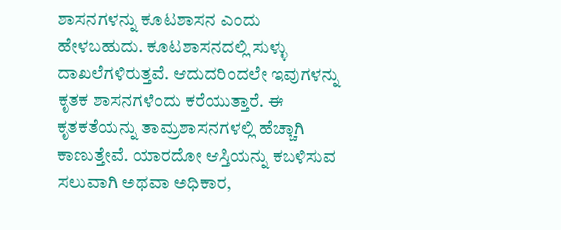ಶಾಸನಗಳನ್ನು ಕೂಟಶಾಸನ ಎಂದು ಹೇಳಬಹುದು. ಕೂಟಶಾಸನದಲ್ಲಿ ಸುಳ್ಳು ದಾಖಲೆಗಳಿರುತ್ತವೆ. ಆದುದರಿಂದಲೇ ಇವುಗಳನ್ನು ಕೃತಕ ಶಾಸನಗಳೆಂದು ಕರೆಯುತ್ತಾರೆ. ಈ ಕೃತಕತೆಯನ್ನು ತಾಮ್ರಶಾಸನಗಳಲ್ಲಿ ಹೆಚ್ಚಾಗಿ ಕಾಣುತ್ತೇವೆ. ಯಾರದೋ ಆಸ್ತಿಯನ್ನು ಕಬಳಿಸುವ ಸಲುವಾಗಿ ಅಥವಾ ಅಧಿಕಾರ,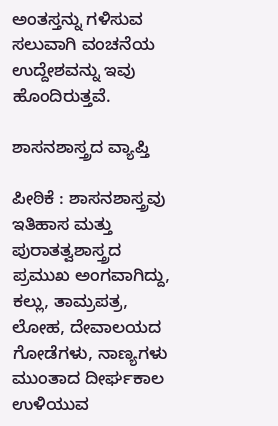ಅಂತಸ್ತನ್ನು ಗಳಿಸುವ ಸಲುವಾಗಿ ವಂಚನೆಯ ಉದ್ದೇಶವನ್ನು ಇವು ಹೊಂದಿರುತ್ತವೆ.

ಶಾಸನಶಾಸ್ತ್ರದ ವ್ಯಾಪ್ತಿ

ಪೀಠಿಕೆ : ಶಾಸನಶಾಸ್ತ್ರವು ಇತಿಹಾಸ ಮತ್ತು ಪುರಾತತ್ವಶಾಸ್ತ್ರದ ಪ್ರಮುಖ ಅಂಗವಾಗಿದ್ದು, ಕಲ್ಲು, ತಾಮ್ರಪತ್ರ, ಲೋಹ, ದೇವಾಲಯದ ಗೋಡೆಗಳು, ನಾಣ್ಯಗಳು ಮುಂತಾದ ದೀರ್ಘಕಾಲ ಉಳಿಯುವ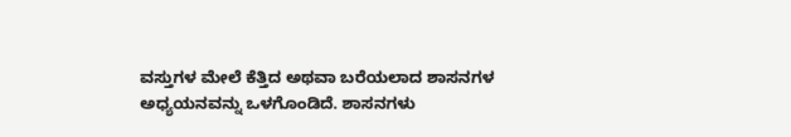ವಸ್ತುಗಳ ಮೇಲೆ ಕೆತ್ತಿದ ಅಥವಾ ಬರೆಯಲಾದ ಶಾಸನಗಳ ಅಧ್ಯಯನವನ್ನು ಒಳಗೊಂಡಿದೆ. ಶಾಸನಗಳು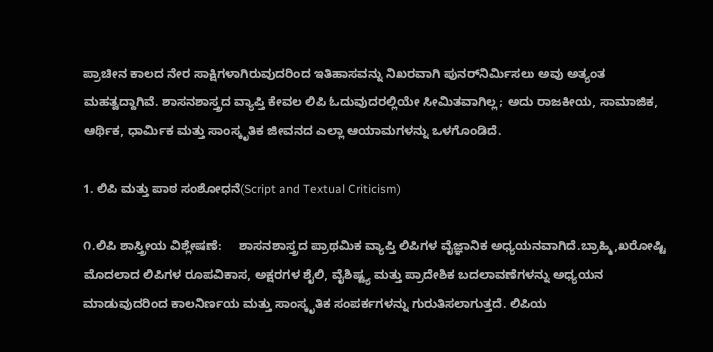ಪ್ರಾಚೀನ ಕಾಲದ ನೇರ ಸಾಕ್ಷಿಗಳಾಗಿರುವುದರಿಂದ ಇತಿಹಾಸವನ್ನು ನಿಖರವಾಗಿ ಪುನರ್‌ನಿರ್ಮಿಸಲು ಅವು ಅತ್ಯಂತ ಮಹತ್ವದ್ದಾಗಿವೆ. ಶಾಸನಶಾಸ್ತ್ರದ ವ್ಯಾಪ್ತಿ ಕೇವಲ ಲಿಪಿ ಓದುವುದರಲ್ಲಿಯೇ ಸೀಮಿತವಾಗಿಲ್ಲ; ಅದು ರಾಜಕೀಯ, ಸಾಮಾಜಿಕ, ಆರ್ಥಿಕ, ಧಾರ್ಮಿಕ ಮತ್ತು ಸಾಂಸ್ಕೃತಿಕ ಜೀವನದ ಎಲ್ಲಾ ಆಯಾಮಗಳನ್ನು ಒಳಗೊಂಡಿದೆ.

1. ಲಿಪಿ ಮತ್ತು ಪಾಠ ಸಂಶೋಧನೆ(Script and Textual Criticism)

೧.ಲಿಪಿ ಶಾಸ್ತ್ರೀಯ ವಿಶ್ಲೇಷಣೆ:     ಶಾಸನಶಾಸ್ತ್ರದ ಪ್ರಾಥಮಿಕ ವ್ಯಾಪ್ತಿ ಲಿಪಿಗಳ ವೈಜ್ಞಾನಿಕ ಅಧ್ಯಯನವಾಗಿದೆ.ಬ್ರಾಹ್ಮಿ,ಖರೋಷ್ಟಿ ಮೊದಲಾದ ಲಿಪಿಗಳ ರೂಪವಿಕಾಸ, ಅಕ್ಷರಗಳ ಶೈಲಿ, ವೈಶಿಷ್ಟ್ಯ ಮತ್ತು ಪ್ರಾದೇಶಿಕ ಬದಲಾವಣೆಗಳನ್ನು ಅಧ್ಯಯನ ಮಾಡುವುದರಿಂದ ಕಾಲನಿರ್ಣಯ ಮತ್ತು ಸಾಂಸ್ಕೃತಿಕ ಸಂಪರ್ಕಗಳನ್ನು ಗುರುತಿಸಲಾಗುತ್ತದೆ. ಲಿಪಿಯ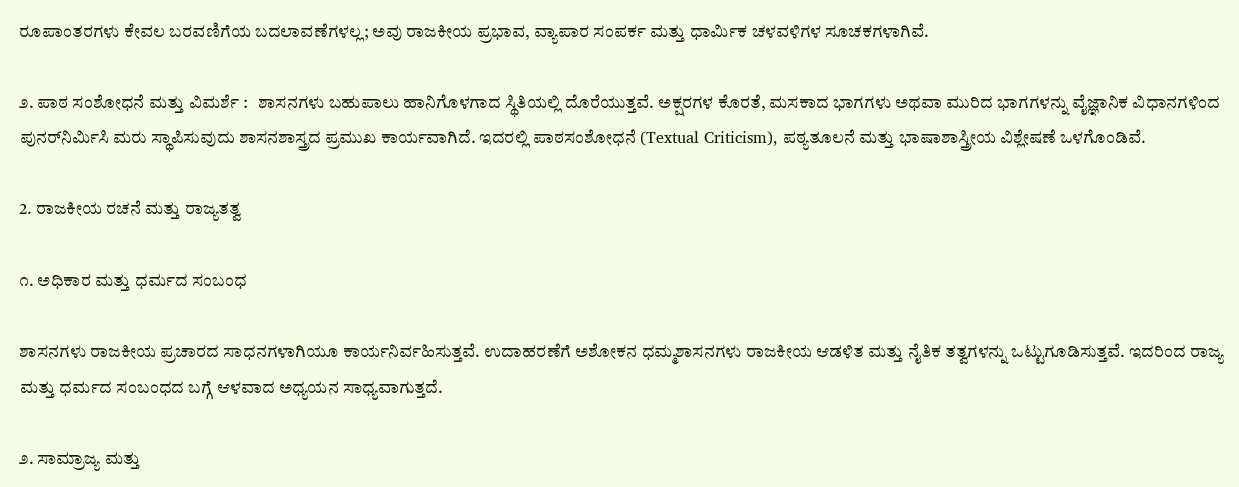ರೂಪಾಂತರಗಳು ಕೇವಲ ಬರವಣಿಗೆಯ ಬದಲಾವಣೆಗಳಲ್ಲ; ಅವು ರಾಜಕೀಯ ಪ್ರಭಾವ, ವ್ಯಾಪಾರ ಸಂಪರ್ಕ ಮತ್ತು ಧಾರ್ಮಿಕ ಚಳವಳಿಗಳ ಸೂಚಕಗಳಾಗಿವೆ.

೨. ಪಾಠ ಸಂಶೋಧನೆ ಮತ್ತು ವಿಮರ್ಶೆ :   ಶಾಸನಗಳು ಬಹುಪಾಲು ಹಾನಿಗೊಳಗಾದ ಸ್ಥಿತಿಯಲ್ಲಿ ದೊರೆಯುತ್ತವೆ. ಅಕ್ಷರಗಳ ಕೊರತೆ, ಮಸಕಾದ ಭಾಗಗಳು ಅಥವಾ ಮುರಿದ ಭಾಗಗಳನ್ನು ವೈಜ್ಞಾನಿಕ ವಿಧಾನಗಳಿಂದ ಪುನರ್‌ನಿರ್ಮಿಸಿ ಮರು ಸ್ಥಾಪಿಸುವುದು ಶಾಸನಶಾಸ್ತ್ರದ ಪ್ರಮುಖ ಕಾರ್ಯವಾಗಿದೆ. ಇದರಲ್ಲಿ ಪಾಠಸಂಶೋಧನೆ (Textual Criticism), ಪಠ್ಯತೂಲನೆ ಮತ್ತು ಭಾಷಾಶಾಸ್ತ್ರೀಯ ವಿಶ್ಲೇಷಣೆ ಒಳಗೊಂಡಿವೆ.

2. ರಾಜಕೀಯ ರಚನೆ ಮತ್ತು ರಾಜ್ಯತತ್ವ

೧. ಅಧಿಕಾರ ಮತ್ತು ಧರ್ಮದ ಸಂಬಂಧ

ಶಾಸನಗಳು ರಾಜಕೀಯ ಪ್ರಚಾರದ ಸಾಧನಗಳಾಗಿಯೂ ಕಾರ್ಯನಿರ್ವಹಿಸುತ್ತವೆ. ಉದಾಹರಣೆಗೆ ಅಶೋಕನ ಧಮ್ಮಶಾಸನಗಳು ರಾಜಕೀಯ ಆಡಳಿತ ಮತ್ತು ನೈತಿಕ ತತ್ವಗಳನ್ನು ಒಟ್ಟುಗೂಡಿಸುತ್ತವೆ. ಇದರಿಂದ ರಾಜ್ಯ ಮತ್ತು ಧರ್ಮದ ಸಂಬಂಧದ ಬಗ್ಗೆ ಆಳವಾದ ಅಧ್ಯಯನ ಸಾಧ್ಯವಾಗುತ್ತದೆ.

೨. ಸಾಮ್ರಾಜ್ಯ ಮತ್ತು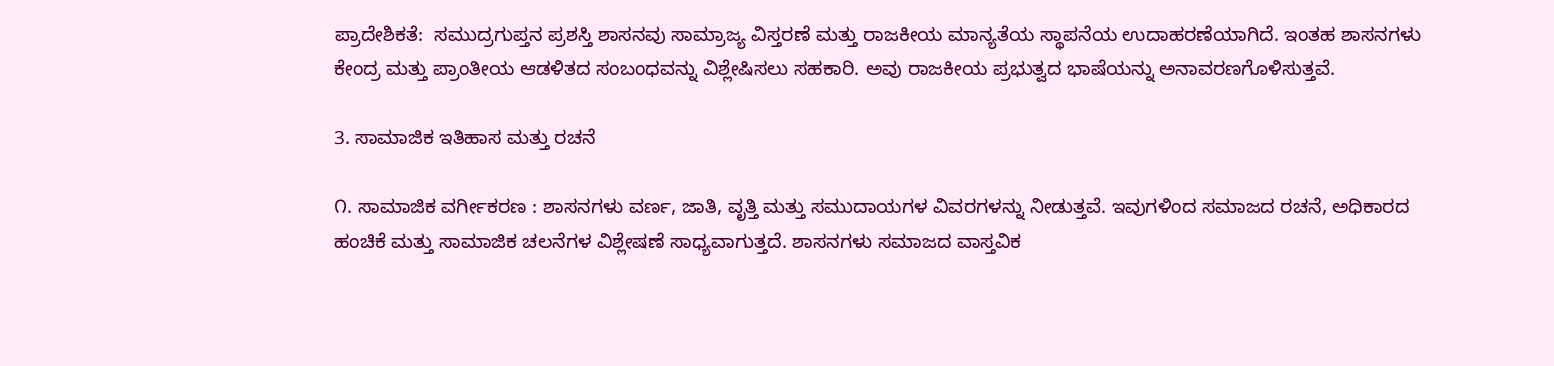ಪ್ರಾದೇಶಿಕತೆ:  ಸಮುದ್ರಗುಪ್ತನ ಪ್ರಶಸ್ತಿ ಶಾಸನವು ಸಾಮ್ರಾಜ್ಯ ವಿಸ್ತರಣೆ ಮತ್ತು ರಾಜಕೀಯ ಮಾನ್ಯತೆಯ ಸ್ಥಾಪನೆಯ ಉದಾಹರಣೆಯಾಗಿದೆ. ಇಂತಹ ಶಾಸನಗಳು ಕೇಂದ್ರ ಮತ್ತು ಪ್ರಾಂತೀಯ ಆಡಳಿತದ ಸಂಬಂಧವನ್ನು ವಿಶ್ಲೇಷಿಸಲು ಸಹಕಾರಿ. ಅವು ರಾಜಕೀಯ ಪ್ರಭುತ್ವದ ಭಾಷೆಯನ್ನು ಅನಾವರಣಗೊಳಿಸುತ್ತವೆ.

3. ಸಾಮಾಜಿಕ ಇತಿಹಾಸ ಮತ್ತು ರಚನೆ

೧. ಸಾಮಾಜಿಕ ವರ್ಗೀಕರಣ : ಶಾಸನಗಳು ವರ್ಣ, ಜಾತಿ, ವೃತ್ತಿ ಮತ್ತು ಸಮುದಾಯಗಳ ವಿವರಗಳನ್ನು ನೀಡುತ್ತವೆ. ಇವುಗಳಿಂದ ಸಮಾಜದ ರಚನೆ, ಅಧಿಕಾರದ ಹಂಚಿಕೆ ಮತ್ತು ಸಾಮಾಜಿಕ ಚಲನೆಗಳ ವಿಶ್ಲೇಷಣೆ ಸಾಧ್ಯವಾಗುತ್ತದೆ. ಶಾಸನಗಳು ಸಮಾಜದ ವಾಸ್ತವಿಕ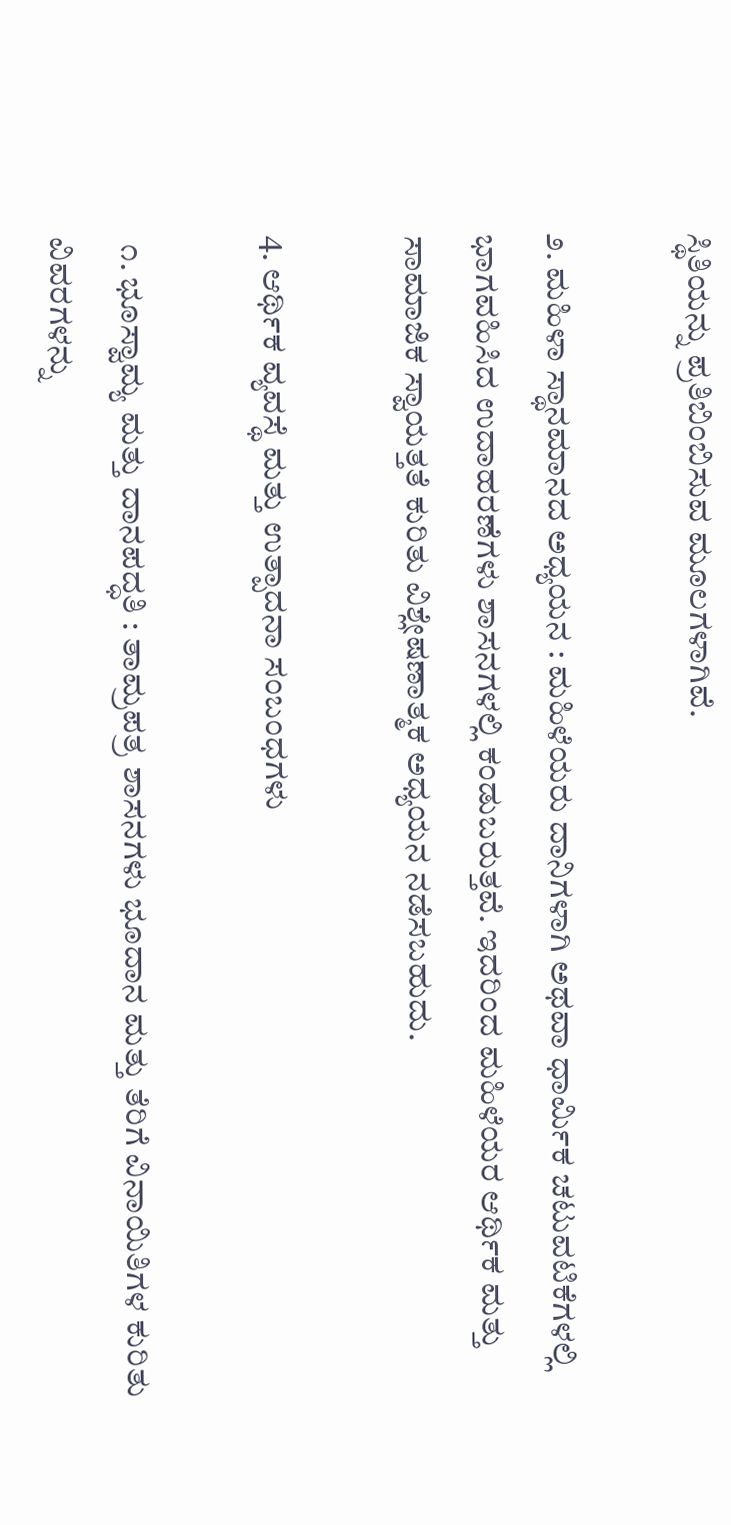ಸ್ಥಿತಿಯನ್ನು ಪ್ರತಿಬಿಂಬಿಸುವ ಮೂಲಗಳಾಗಿವೆ.

೨. ಮಹಿಳಾ ಸ್ಥಾನಮಾನದ ಅಧ್ಯಯನ : ಮಹಿಳೆಯರು ದಾನಿಗಳಾಗಿ ಅಥವಾ ಧಾರ್ಮಿಕ ಚಟುವಟಿಕೆಗಳಲ್ಲಿ ಭಾಗವಹಿಸಿದ ಉದಾಹರಣೆಗಳು ಶಾಸನಗಳಲ್ಲಿ ಕಂಡುಬರುತ್ತವೆ. ಇದರಿಂದ ಮಹಿಳೆಯರ ಆರ್ಥಿಕ ಮತ್ತು ಸಾಮಾಜಿಕ ಸ್ವಾಯತ್ತತೆ ಕುರಿತು ವಿಶ್ಲೇಷಣಾತ್ಮಕ ಅಧ್ಯಯನ ನಡೆಸಬಹುದು.

4. ಆರ್ಥಿಕ ವ್ಯವಸ್ಥೆ ಮತ್ತು ಉತ್ಪಾದನಾ ಸಂಬಂಧಗಳು

 ೧. ಭೂಸ್ವಾಮ್ಯ ಮತ್ತು ದಾನಪದ್ಧತಿ : ತಾಮ್ರಪತ್ರ ಶಾಸನಗಳು ಭೂದಾನ ಮತ್ತು ತೆರಿಗೆ ವಿನಾಯಿತಿಗಳ ಕುರಿತು ವಿವರಗಳನ್ನು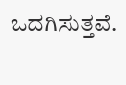ಒದಗಿಸುತ್ತವೆ.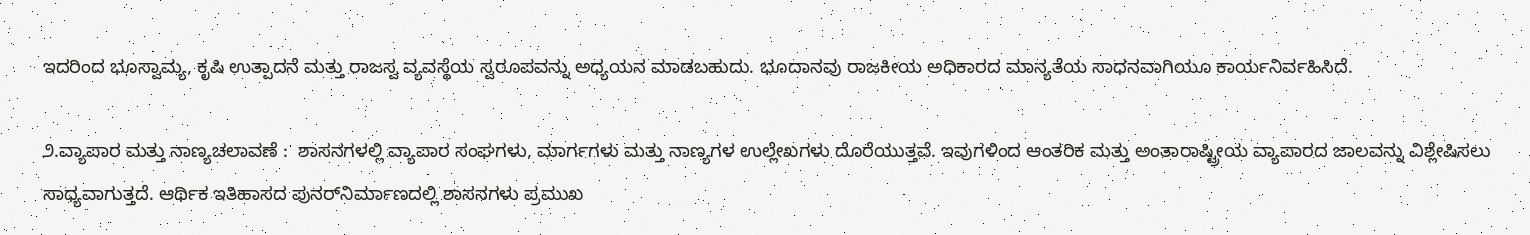ಇದರಿಂದ ಭೂಸ್ವಾಮ್ಯ, ಕೃಷಿ ಉತ್ಪಾದನೆ ಮತ್ತು ರಾಜಸ್ವ ವ್ಯವಸ್ಥೆಯ ಸ್ವರೂಪವನ್ನು ಅಧ್ಯಯನ ಮಾಡಬಹುದು. ಭೂದಾನವು ರಾಜಕೀಯ ಅಧಿಕಾರದ ಮಾನ್ಯತೆಯ ಸಾಧನವಾಗಿಯೂ ಕಾರ್ಯನಿರ್ವಹಿಸಿದೆ.

೨.ವ್ಯಾಪಾರ ಮತ್ತು ನಾಣ್ಯಚಲಾವಣೆ :  ಶಾಸನಗಳಲ್ಲಿ ವ್ಯಾಪಾರ ಸಂಘಗಳು, ಮಾರ್ಗಗಳು ಮತ್ತು ನಾಣ್ಯಗಳ ಉಲ್ಲೇಖಗಳು ದೊರೆಯುತ್ತವೆ. ಇವುಗಳಿಂದ ಆಂತರಿಕ ಮತ್ತು ಅಂತಾರಾಷ್ಟ್ರೀಯ ವ್ಯಾಪಾರದ ಜಾಲವನ್ನು ವಿಶ್ಲೇಷಿಸಲು ಸಾಧ್ಯವಾಗುತ್ತದೆ. ಆರ್ಥಿಕ ಇತಿಹಾಸದ ಪುನರ್‌ನಿರ್ಮಾಣದಲ್ಲಿ ಶಾಸನಗಳು ಪ್ರಮುಖ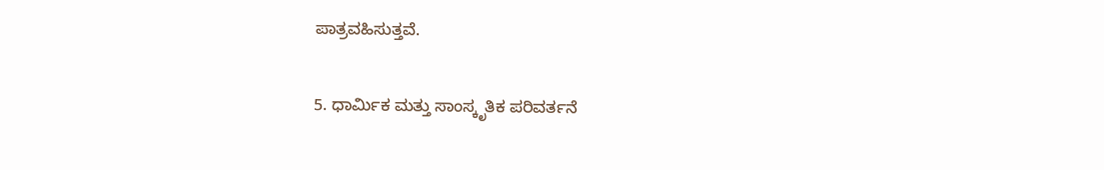ಪಾತ್ರವಹಿಸುತ್ತವೆ.

5. ಧಾರ್ಮಿಕ ಮತ್ತು ಸಾಂಸ್ಕೃತಿಕ ಪರಿವರ್ತನೆ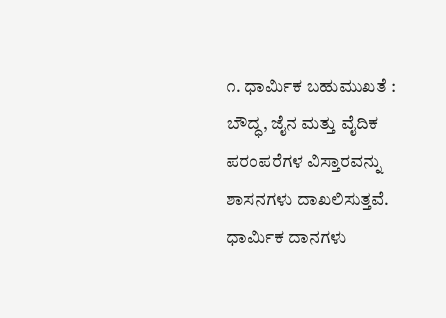೧. ಧಾರ್ಮಿಕ ಬಹುಮುಖತೆ : ಬೌದ್ಧ, ಜೈನ ಮತ್ತು ವೈದಿಕ ಪರಂಪರೆಗಳ ವಿಸ್ತಾರವನ್ನು ಶಾಸನಗಳು ದಾಖಲಿಸುತ್ತವೆ. ಧಾರ್ಮಿಕ ದಾನಗಳು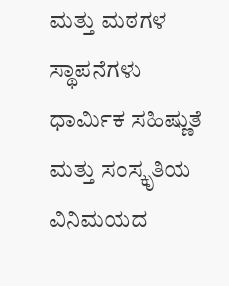ಮತ್ತು ಮಠಗಳ ಸ್ಥಾಪನೆಗಳು ಧಾರ್ಮಿಕ ಸಹಿಷ್ಣುತೆ ಮತ್ತು ಸಂಸ್ಕೃತಿಯ ವಿನಿಮಯದ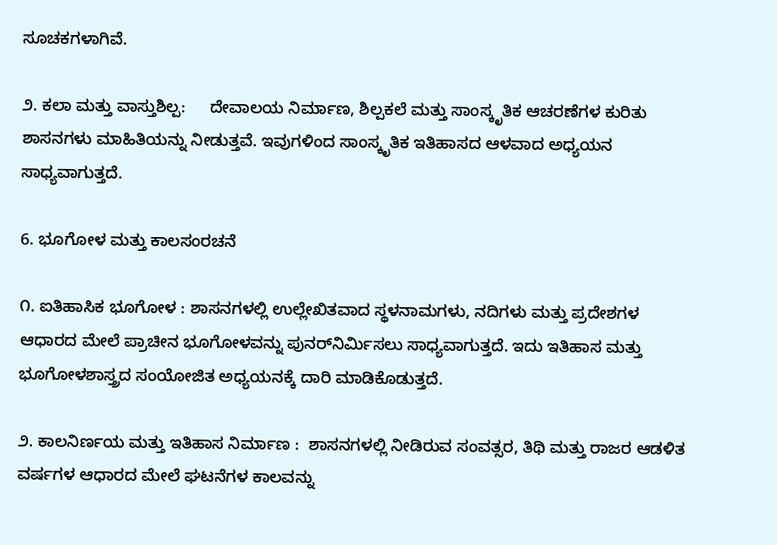ಸೂಚಕಗಳಾಗಿವೆ.

೨. ಕಲಾ ಮತ್ತು ವಾಸ್ತುಶಿಲ್ಪ:     ದೇವಾಲಯ ನಿರ್ಮಾಣ, ಶಿಲ್ಪಕಲೆ ಮತ್ತು ಸಾಂಸ್ಕೃತಿಕ ಆಚರಣೆಗಳ ಕುರಿತು ಶಾಸನಗಳು ಮಾಹಿತಿಯನ್ನು ನೀಡುತ್ತವೆ. ಇವುಗಳಿಂದ ಸಾಂಸ್ಕೃತಿಕ ಇತಿಹಾಸದ ಆಳವಾದ ಅಧ್ಯಯನ ಸಾಧ್ಯವಾಗುತ್ತದೆ.

6. ಭೂಗೋಳ ಮತ್ತು ಕಾಲಸಂರಚನೆ

೧. ಐತಿಹಾಸಿಕ ಭೂಗೋಳ : ಶಾಸನಗಳಲ್ಲಿ ಉಲ್ಲೇಖಿತವಾದ ಸ್ಥಳನಾಮಗಳು, ನದಿಗಳು ಮತ್ತು ಪ್ರದೇಶಗಳ ಆಧಾರದ ಮೇಲೆ ಪ್ರಾಚೀನ ಭೂಗೋಳವನ್ನು ಪುನರ್‌ನಿರ್ಮಿಸಲು ಸಾಧ್ಯವಾಗುತ್ತದೆ. ಇದು ಇತಿಹಾಸ ಮತ್ತು ಭೂಗೋಳಶಾಸ್ತ್ರದ ಸಂಯೋಜಿತ ಅಧ್ಯಯನಕ್ಕೆ ದಾರಿ ಮಾಡಿಕೊಡುತ್ತದೆ.

೨. ಕಾಲನಿ‌ರ್ಣಯ ಮತ್ತು ಇತಿಹಾಸ ನಿರ್ಮಾಣ :  ಶಾಸನಗಳಲ್ಲಿ ನೀಡಿರುವ ಸಂವತ್ಸರ, ತಿಥಿ ಮತ್ತು ರಾಜರ ಆಡಳಿತ ವರ್ಷಗಳ ಆಧಾರದ ಮೇಲೆ ಘಟನೆಗಳ ಕಾಲವನ್ನು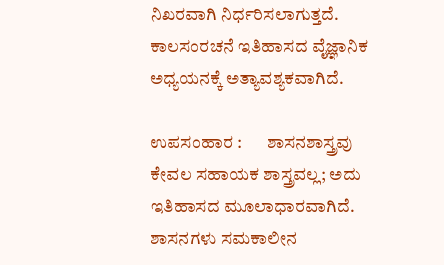ನಿಖರವಾಗಿ ನಿರ್ಧರಿಸಲಾಗುತ್ತದೆ. ಕಾಲಸಂರಚನೆ ಇತಿಹಾಸದ ವೈಜ್ಞಾನಿಕ ಅಧ್ಯಯನಕ್ಕೆ ಅತ್ಯಾವಶ್ಯಕವಾಗಿದೆ.

ಉಪಸಂಹಾರ :       ಶಾಸನಶಾಸ್ತ್ರವು ಕೇವಲ ಸಹಾಯಕ ಶಾಸ್ತ್ರವಲ್ಲ; ಅದು ಇತಿಹಾಸದ ಮೂಲಾಧಾರವಾಗಿದೆ. ಶಾಸನಗಳು ಸಮಕಾಲೀನ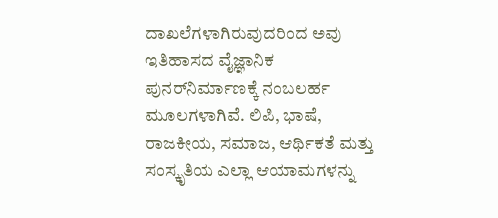ದಾಖಲೆಗಳಾಗಿರುವುದರಿಂದ ಅವು ಇತಿಹಾಸದ ವೈಜ್ಞಾನಿಕ ಪುನರ್‌ನಿರ್ಮಾಣಕ್ಕೆ ನಂಬಲರ್ಹ ಮೂಲಗಳಾಗಿವೆ. ಲಿಪಿ, ಭಾಷೆ, ರಾಜಕೀಯ, ಸಮಾಜ, ಆರ್ಥಿಕತೆ ಮತ್ತು ಸಂಸ್ಕೃತಿಯ ಎಲ್ಲಾ ಆಯಾಮಗಳನ್ನು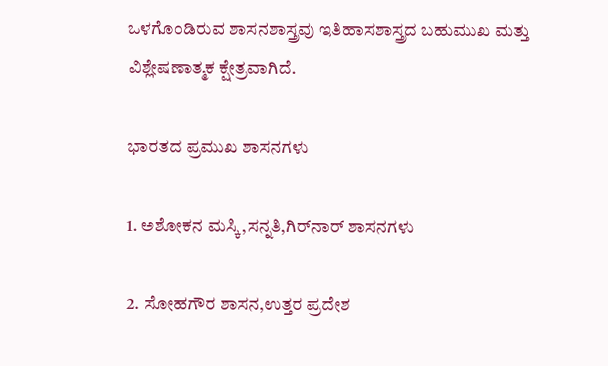ಒಳಗೊಂಡಿರುವ ಶಾಸನಶಾಸ್ತ್ರವು ಇತಿಹಾಸಶಾಸ್ತ್ರದ ಬಹುಮುಖ ಮತ್ತು ವಿಶ್ಲೇಷಣಾತ್ಮಕ ಕ್ಷೇತ್ರವಾಗಿದೆ.

ಭಾರತದ ಪ್ರಮುಖ ಶಾಸನಗಳು

1. ಅಶೋಕನ ಮಸ್ಕಿ,ಸನ್ನತಿ,ಗಿರ್‌ನಾರ್ ಶಾಸನಗಳು

2. ಸೋಹಗೌರ ಶಾಸನ,ಉತ್ತರ ಪ್ರದೇಶ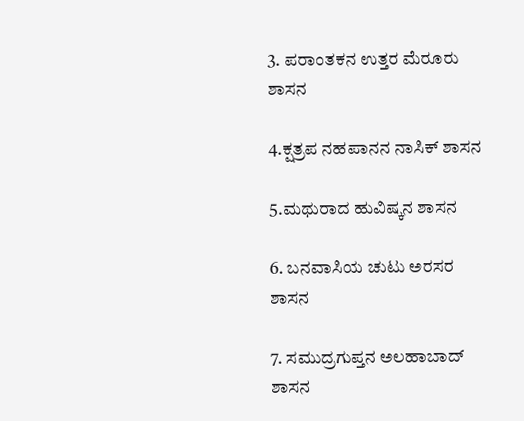3. ಪರಾಂತಕನ ಉತ್ತರ ಮೆರೂರು ಶಾಸನ

4.ಕ್ಷತ್ರಪ ನಹಪಾನನ ನಾಸಿಕ್‌ ಶಾಸನ

5.ಮಥುರಾದ ಹುವಿಷ್ಕನ ಶಾಸನ

6. ಬನವಾಸಿಯ ಚುಟು ಅರಸರ ಶಾಸನ

7. ಸಮುದ್ರಗುಪ್ತನ ಅಲಹಾಬಾದ್‌ ಶಾಸನ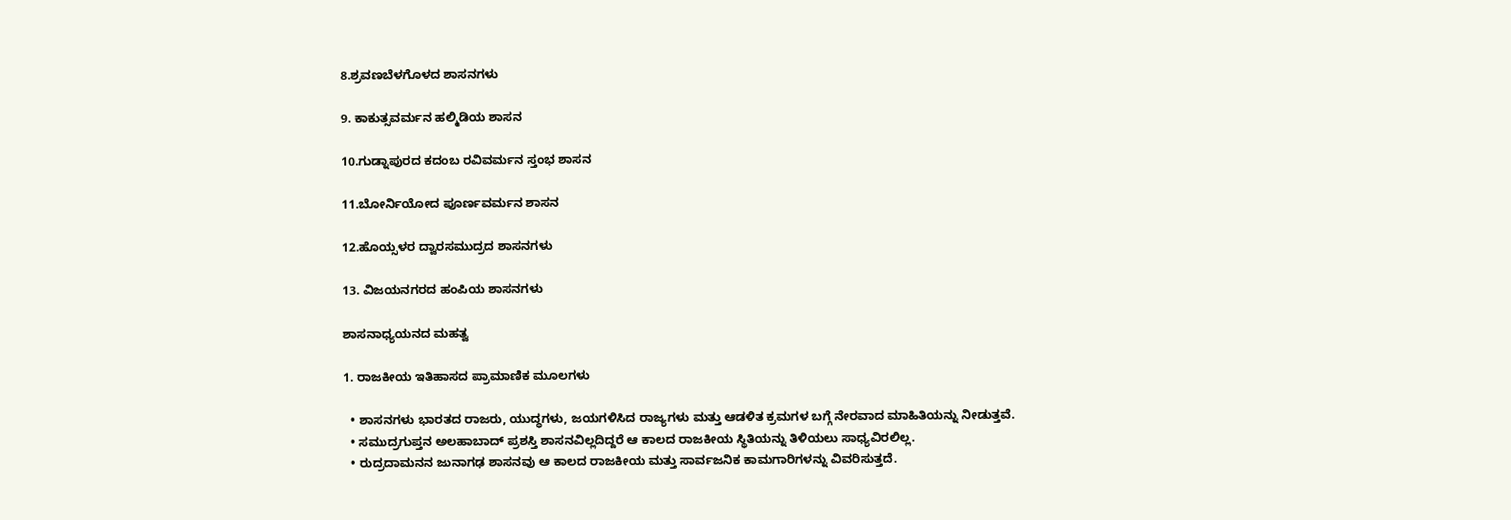8.ಶ್ರವಣಬೆಳಗೊಳದ ಶಾಸನಗಳು

9. ಕಾಕುತ್ಸವರ್ಮನ ಹಲ್ಮಿಡಿಯ ಶಾಸನ

10.ಗುಡ್ನಾಪುರದ ಕದಂಬ ರವಿವರ್ಮನ ಸ್ತಂಭ ಶಾಸನ

11.ಬೋರ್ನಿಯೋದ ಪೂರ್ಣವರ್ಮನ ಶಾಸನ

12.ಹೊಯ್ಸಳರ ದ್ವಾರಸಮುದ್ರದ ಶಾಸನಗಳು

13. ವಿಜಯನಗರದ ಹಂಪಿಯ ಶಾಸನಗಳು

ಶಾಸನಾಧ್ಯಯನದ ಮಹತ್ವ

1. ರಾಜಕೀಯ ಇತಿಹಾಸದ ಪ್ರಾಮಾಣಿಕ ಮೂಲಗಳು

  • ಶಾಸನಗಳು ಭಾರತದ ರಾಜರು, ಯುದ್ಧಗಳು, ಜಯಗಳಿಸಿದ ರಾಜ್ಯಗಳು ಮತ್ತು ಆಡಳಿತ ಕ್ರಮಗಳ ಬಗ್ಗೆ ನೇರವಾದ ಮಾಹಿತಿಯನ್ನು ನೀಡುತ್ತವೆ.
  • ಸಮುದ್ರಗುಪ್ತನ ಅಲಹಾಬಾದ್ ಪ್ರಶಸ್ತಿ ಶಾಸನವಿಲ್ಲದಿದ್ದರೆ ಆ ಕಾಲದ ರಾಜಕೀಯ ಸ್ಥಿತಿಯನ್ನು ತಿಳಿಯಲು ಸಾಧ್ಯವಿರಲಿಲ್ಲ.
  • ರುದ್ರದಾಮನನ ಜುನಾಗಢ ಶಾಸನವು ಆ ಕಾಲದ ರಾಜಕೀಯ ಮತ್ತು ಸಾರ್ವಜನಿಕ ಕಾಮಗಾರಿಗಳನ್ನು ವಿವರಿಸುತ್ತದೆ.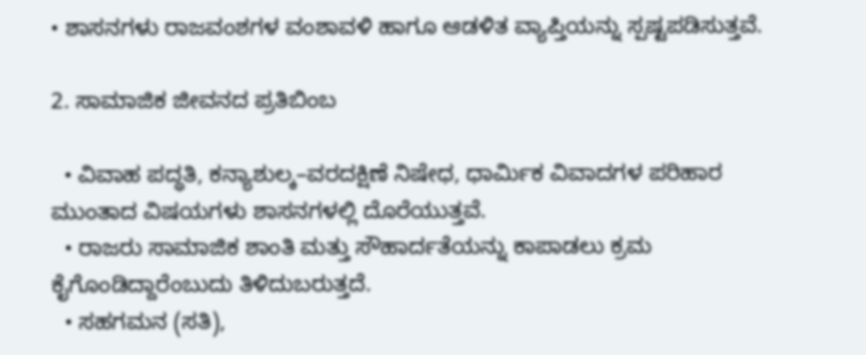• ಶಾಸನಗಳು ರಾಜವಂಶಗಳ ವಂಶಾವಳಿ ಹಾಗೂ ಆಡಳಿತ ವ್ಯಾಪ್ತಿಯನ್ನು ಸ್ಪಷ್ಟಪಡಿಸುತ್ತವೆ.

2. ಸಾಮಾಜಿಕ ಜೀವನದ ಪ್ರತಿಬಿಂಬ

  • ವಿವಾಹ ಪದ್ಧತಿ, ಕನ್ಯಾಶುಲ್ಕ–ವರದಕ್ಷಿಣೆ ನಿಷೇಧ, ಧಾರ್ಮಿಕ ವಿವಾದಗಳ ಪರಿಹಾರ ಮುಂತಾದ ವಿಷಯಗಳು ಶಾಸನಗಳಲ್ಲಿ ದೊರೆಯುತ್ತವೆ.
  • ರಾಜರು ಸಾಮಾಜಿಕ ಶಾಂತಿ ಮತ್ತು ಸೌಹಾರ್ದತೆಯನ್ನು ಕಾಪಾಡಲು ಕ್ರಮ ಕೈಗೊಂಡಿದ್ದಾರೆಂಬುದು ತಿಳಿದುಬರುತ್ತದೆ.
  • ಸಹಗಮನ (ಸತಿ),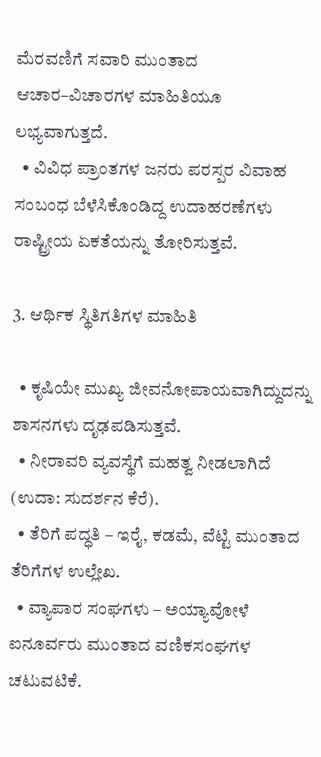ಮೆರವಣಿಗೆ ಸವಾರಿ ಮುಂತಾದ ಆಚಾರ–ವಿಚಾರಗಳ ಮಾಹಿತಿಯೂ ಲಭ್ಯವಾಗುತ್ತದೆ.
  • ವಿವಿಧ ಪ್ರಾಂತಗಳ ಜನರು ಪರಸ್ಪರ ವಿವಾಹ ಸಂಬಂಧ ಬೆಳೆಸಿಕೊಂಡಿದ್ದ ಉದಾಹರಣೆಗಳು ರಾಷ್ಟ್ರೀಯ ಏಕತೆಯನ್ನು ತೋರಿಸುತ್ತವೆ.

3. ಆರ್ಥಿಕ ಸ್ಥಿತಿಗತಿಗಳ ಮಾಹಿತಿ

  • ಕೃಷಿಯೇ ಮುಖ್ಯ ಜೀವನೋಪಾಯವಾಗಿದ್ದುದನ್ನು ಶಾಸನಗಳು ದೃಢಪಡಿಸುತ್ತವೆ.
  • ನೀರಾವರಿ ವ್ಯವಸ್ಥೆಗೆ ಮಹತ್ವ ನೀಡಲಾಗಿದೆ (ಉದಾ: ಸುದರ್ಶನ ಕೆರೆ).
  • ತೆರಿಗೆ ಪದ್ಧತಿ – ಇರೈ, ಕಡಮೆ, ವೆಟ್ಟಿ ಮುಂತಾದ ತೆರಿಗೆಗಳ ಉಲ್ಲೇಖ.
  • ವ್ಯಾಪಾರ ಸಂಘಗಳು – ಅಯ್ಯಾವೋಳೆ ಐನೂರ್ವರು ಮುಂತಾದ ವಣಿಕಸಂಘಗಳ ಚಟುವಟಿಕೆ.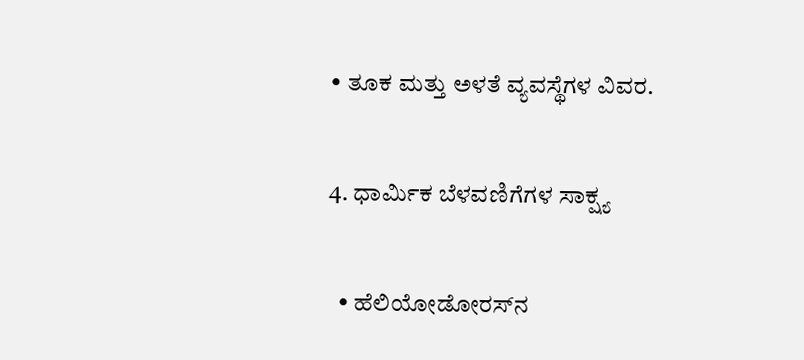• ತೂಕ ಮತ್ತು ಅಳತೆ ವ್ಯವಸ್ಥೆಗಳ ವಿವರ.

4. ಧಾರ್ಮಿಕ ಬೆಳವಣಿಗೆಗಳ ಸಾಕ್ಷ್ಯ

  • ಹೆಲಿಯೋಡೋರಸ್‌ನ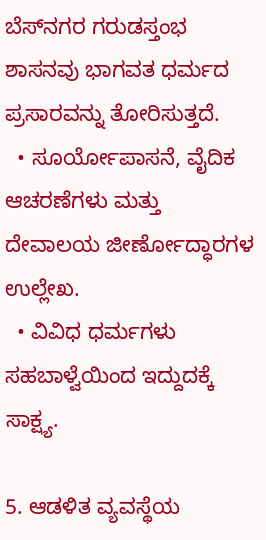ಬೆಸ್‌ನಗರ ಗರುಡಸ್ತಂಭ ಶಾಸನವು ಭಾಗವತ ಧರ್ಮದ ಪ್ರಸಾರವನ್ನು ತೋರಿಸುತ್ತದೆ.
  • ಸೂರ್ಯೋಪಾಸನೆ, ವೈದಿಕ ಆಚರಣೆಗಳು ಮತ್ತು ದೇವಾಲಯ ಜೀರ್ಣೋದ್ಧಾರಗಳ ಉಲ್ಲೇಖ.
  • ವಿವಿಧ ಧರ್ಮಗಳು ಸಹಬಾಳ್ವೆಯಿಂದ ಇದ್ದುದಕ್ಕೆ ಸಾಕ್ಷ್ಯ.

5. ಆಡಳಿತ ವ್ಯವಸ್ಥೆಯ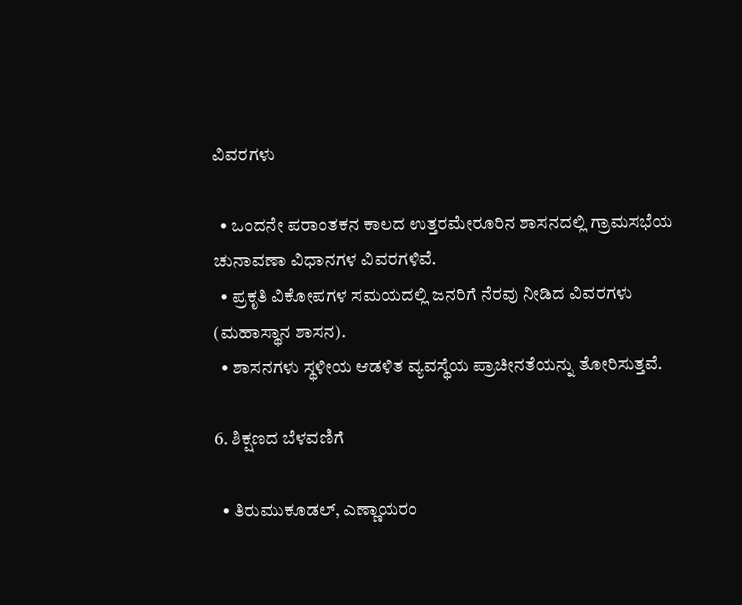ವಿವರಗಳು

  • ಒಂದನೇ ಪರಾಂತಕನ ಕಾಲದ ಉತ್ತರಮೇರೂರಿನ ಶಾಸನದಲ್ಲಿ ಗ್ರಾಮಸಭೆಯ ಚುನಾವಣಾ ವಿಧಾನಗಳ ವಿವರಗಳಿವೆ.
  • ಪ್ರಕೃತಿ ವಿಕೋಪಗಳ ಸಮಯದಲ್ಲಿ ಜನರಿಗೆ ನೆರವು ನೀಡಿದ ವಿವರಗಳು (ಮಹಾಸ್ಥಾನ ಶಾಸನ).
  • ಶಾಸನಗಳು ಸ್ಥಳೀಯ ಆಡಳಿತ ವ್ಯವಸ್ಥೆಯ ಪ್ರಾಚೀನತೆಯನ್ನು ತೋರಿಸುತ್ತವೆ.

6. ಶಿಕ್ಷಣದ ಬೆಳವಣಿಗೆ

  • ತಿರುಮುಕೂಡಲ್, ಎಣ್ಣಾಯರಂ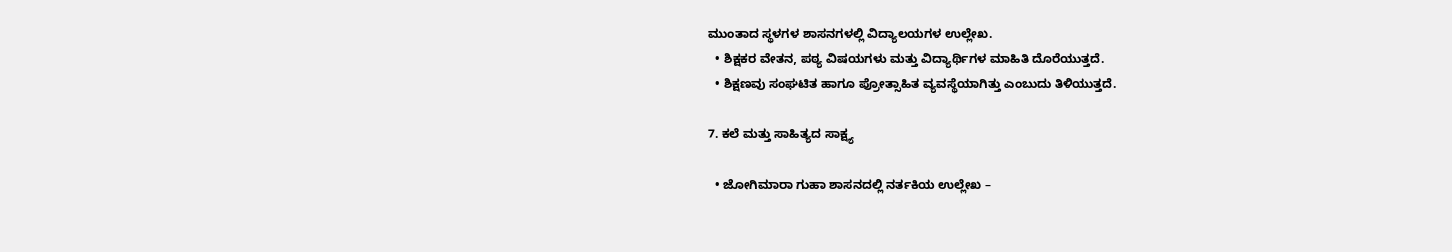ಮುಂತಾದ ಸ್ಥಳಗಳ ಶಾಸನಗಳಲ್ಲಿ ವಿದ್ಯಾಲಯಗಳ ಉಲ್ಲೇಖ.
  • ಶಿಕ್ಷಕರ ವೇತನ, ಪಠ್ಯ ವಿಷಯಗಳು ಮತ್ತು ವಿದ್ಯಾರ್ಥಿಗಳ ಮಾಹಿತಿ ದೊರೆಯುತ್ತದೆ.
  • ಶಿಕ್ಷಣವು ಸಂಘಟಿತ ಹಾಗೂ ಪ್ರೋತ್ಸಾಹಿತ ವ್ಯವಸ್ಥೆಯಾಗಿತ್ತು ಎಂಬುದು ತಿಳಿಯುತ್ತದೆ.

7. ಕಲೆ ಮತ್ತು ಸಾಹಿತ್ಯದ ಸಾಕ್ಷ್ಯ

  • ಜೋಗಿಮಾರಾ ಗುಹಾ ಶಾಸನದಲ್ಲಿ ನರ್ತಕಿಯ ಉಲ್ಲೇಖ –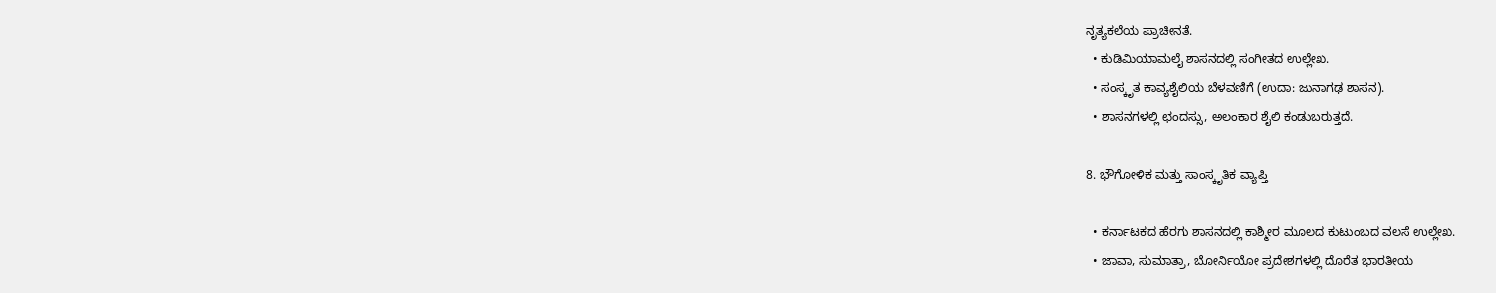ನೃತ್ಯಕಲೆಯ ಪ್ರಾಚೀನತೆ.
  • ಕುಡಿಮಿಯಾಮಲೈ ಶಾಸನದಲ್ಲಿ ಸಂಗೀತದ ಉಲ್ಲೇಖ.
  • ಸಂಸ್ಕೃತ ಕಾವ್ಯಶೈಲಿಯ ಬೆಳವಣಿಗೆ (ಉದಾ: ಜುನಾಗಢ ಶಾಸನ).
  • ಶಾಸನಗಳಲ್ಲಿ ಛಂದಸ್ಸು, ಅಲಂಕಾರ ಶೈಲಿ ಕಂಡುಬರುತ್ತದೆ.

8. ಭೌಗೋಳಿಕ ಮತ್ತು ಸಾಂಸ್ಕೃತಿಕ ವ್ಯಾಪ್ತಿ

  • ಕರ್ನಾಟಕದ ಹೆರಗು ಶಾಸನದಲ್ಲಿ ಕಾಶ್ಮೀರ ಮೂಲದ ಕುಟುಂಬದ ವಲಸೆ ಉಲ್ಲೇಖ.
  • ಜಾವಾ, ಸುಮಾತ್ರಾ, ಬೋರ್ನಿಯೋ ಪ್ರದೇಶಗಳಲ್ಲಿ ದೊರೆತ ಭಾರತೀಯ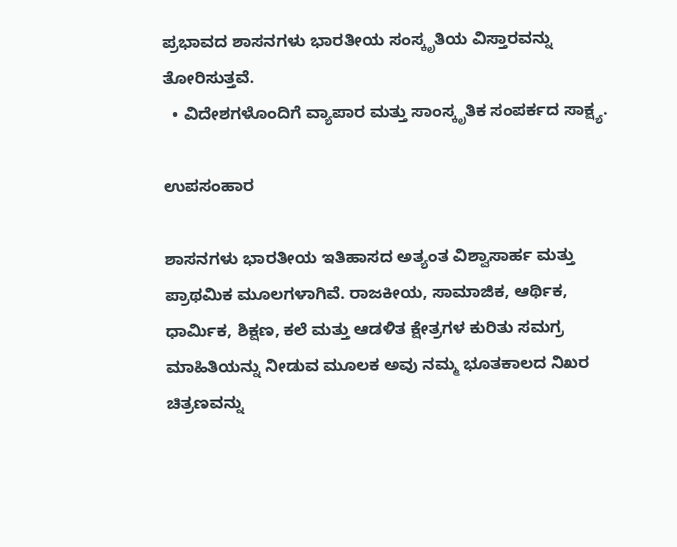ಪ್ರಭಾವದ ಶಾಸನಗಳು ಭಾರತೀಯ ಸಂಸ್ಕೃತಿಯ ವಿಸ್ತಾರವನ್ನು ತೋರಿಸುತ್ತವೆ.
  • ವಿದೇಶಗಳೊಂದಿಗೆ ವ್ಯಾಪಾರ ಮತ್ತು ಸಾಂಸ್ಕೃತಿಕ ಸಂಪರ್ಕದ ಸಾಕ್ಷ್ಯ.

ಉಪಸಂಹಾರ

ಶಾಸನಗಳು ಭಾರತೀಯ ಇತಿಹಾಸದ ಅತ್ಯಂತ ವಿಶ್ವಾಸಾರ್ಹ ಮತ್ತು ಪ್ರಾಥಮಿಕ ಮೂಲಗಳಾಗಿವೆ. ರಾಜಕೀಯ, ಸಾಮಾಜಿಕ, ಆರ್ಥಿಕ, ಧಾರ್ಮಿಕ, ಶಿಕ್ಷಣ, ಕಲೆ ಮತ್ತು ಆಡಳಿತ ಕ್ಷೇತ್ರಗಳ ಕುರಿತು ಸಮಗ್ರ ಮಾಹಿತಿಯನ್ನು ನೀಡುವ ಮೂಲಕ ಅವು ನಮ್ಮ ಭೂತಕಾಲದ ನಿಖರ ಚಿತ್ರಣವನ್ನು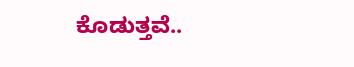ಕೊಡುತ್ತವೆ..